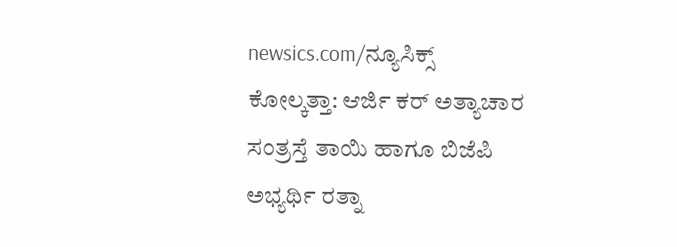newsics.com/ನ್ಯೂಸಿಕ್ಸ್
ಕೋಲ್ಕತ್ತಾ: ಆರ್ಜಿ ಕರ್ ಅತ್ಯಾಚಾರ ಸಂತ್ರಸ್ತೆ ತಾಯಿ ಹಾಗೂ ಬಿಜೆಪಿ ಅಭ್ಯರ್ಥಿ ರತ್ನಾ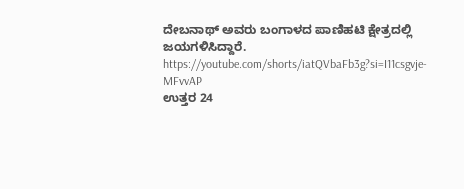ದೇಬನಾಥ್ ಅವರು ಬಂಗಾಳದ ಪಾಣಿಹಟಿ ಕ್ಷೇತ್ರದಲ್ಲಿ ಜಯಗಳಿಸಿದ್ದಾರೆ.
https://youtube.com/shorts/iatQVbaFb3g?si=I11csgvje-MFvvAP
ಉತ್ತರ 24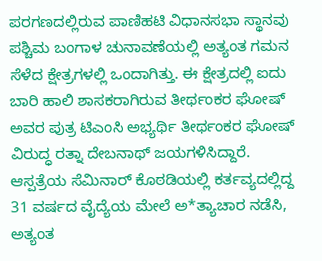ಪರಗಣದಲ್ಲಿರುವ ಪಾಣಿಹಟಿ ವಿಧಾನಸಭಾ ಸ್ಥಾನವು ಪಶ್ಚಿಮ ಬಂಗಾಳ ಚುನಾವಣೆಯಲ್ಲಿ ಅತ್ಯಂತ ಗಮನ ಸೆಳೆದ ಕ್ಷೇತ್ರಗಳಲ್ಲಿ ಒಂದಾಗಿತ್ತು. ಈ ಕ್ಷೇತ್ರದಲ್ಲಿ ಐದು ಬಾರಿ ಹಾಲಿ ಶಾಸಕರಾಗಿರುವ ತೀರ್ಥಂಕರ ಘೋಷ್ ಅವರ ಪುತ್ರ ಟಿಎಂಸಿ ಅಭ್ಯರ್ಥಿ ತೀರ್ಥಂಕರ ಘೋಷ್ ವಿರುದ್ಧ ರತ್ನಾ ದೇಬನಾಥ್ ಜಯಗಳಿಸಿದ್ದಾರೆ.
ಆಸ್ಪತ್ರೆಯ ಸೆಮಿನಾರ್ ಕೊಠಡಿಯಲ್ಲಿ ಕರ್ತವ್ಯದಲ್ಲಿದ್ದ 31 ವರ್ಷದ ವೈದ್ಯೆಯ ಮೇಲೆ ಅ*ತ್ಯಾಚಾರ ನಡೆಸಿ, ಅತ್ಯಂತ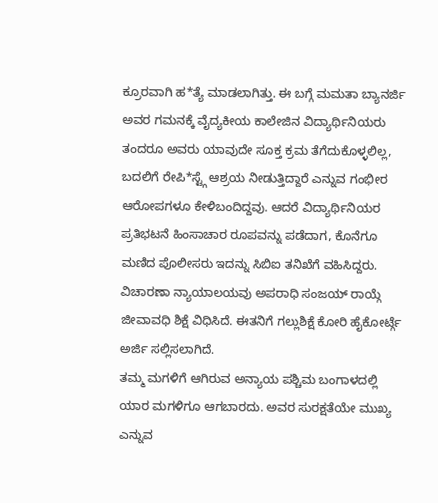ಕ್ರೂರವಾಗಿ ಹ*ತ್ಯೆ ಮಾಡಲಾಗಿತ್ತು. ಈ ಬಗ್ಗೆ ಮಮತಾ ಬ್ಯಾನರ್ಜಿ ಅವರ ಗಮನಕ್ಕೆ ವೈದ್ಯಕೀಯ ಕಾಲೇಜಿನ ವಿದ್ಯಾರ್ಥಿನಿಯರು ತಂದರೂ ಅವರು ಯಾವುದೇ ಸೂಕ್ತ ಕ್ರಮ ತೆಗೆದುಕೊಳ್ಳಲಿಲ್ಲ, ಬದಲಿಗೆ ರೇಪಿ*ಸ್ಟ್ಗೆ ಆಶ್ರಯ ನೀಡುತ್ತಿದ್ದಾರೆ ಎನ್ನುವ ಗಂಭೀರ ಆರೋಪಗಳೂ ಕೇಳಿಬಂದಿದ್ದವು. ಆದರೆ ವಿದ್ಯಾರ್ಥಿನಿಯರ ಪ್ರತಿಭಟನೆ ಹಿಂಸಾಚಾರ ರೂಪವನ್ನು ಪಡೆದಾಗ, ಕೊನೆಗೂ ಮಣಿದ ಪೊಲೀಸರು ಇದನ್ನು ಸಿಬಿಐ ತನಿಖೆಗೆ ವಹಿಸಿದ್ದರು. ವಿಚಾರಣಾ ನ್ಯಾಯಾಲಯವು ಅಪರಾಧಿ ಸಂಜಯ್ ರಾಯ್ಗೆ ಜೀವಾವಧಿ ಶಿಕ್ಷೆ ವಿಧಿಸಿದೆ. ಈತನಿಗೆ ಗಲ್ಲುಶಿಕ್ಷೆ ಕೋರಿ ಹೈಕೋರ್ಟ್ಗೆ ಅರ್ಜಿ ಸಲ್ಲಿಸಲಾಗಿದೆ.
ತಮ್ಮ ಮಗಳಿಗೆ ಆಗಿರುವ ಅನ್ಯಾಯ ಪಶ್ಚಿಮ ಬಂಗಾಳದಲ್ಲಿ ಯಾರ ಮಗಳಿಗೂ ಆಗಬಾರದು. ಅವರ ಸುರಕ್ಷತೆಯೇ ಮುಖ್ಯ ಎನ್ನುವ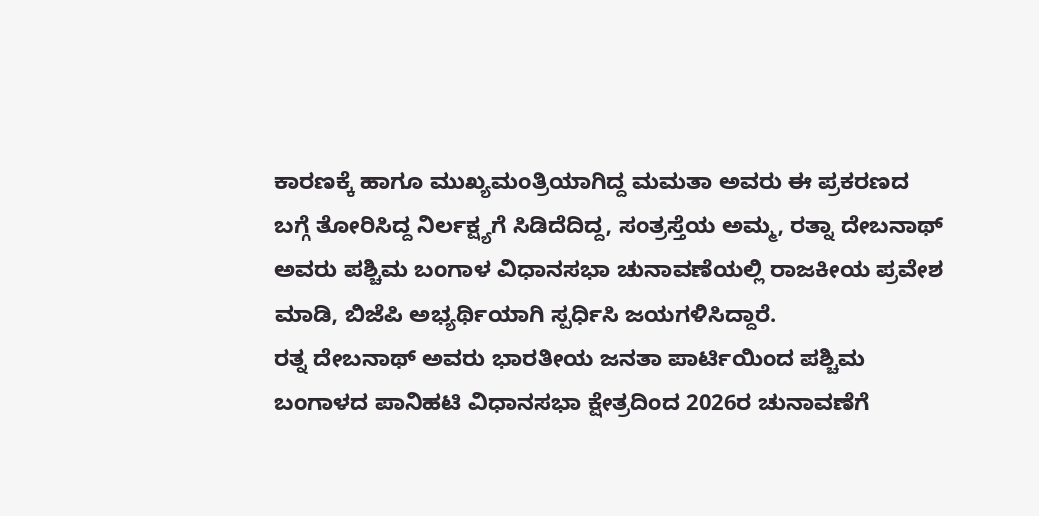ಕಾರಣಕ್ಕೆ ಹಾಗೂ ಮುಖ್ಯಮಂತ್ರಿಯಾಗಿದ್ದ ಮಮತಾ ಅವರು ಈ ಪ್ರಕರಣದ ಬಗ್ಗೆ ತೋರಿಸಿದ್ದ ನಿರ್ಲಕ್ಷ್ಯಗೆ ಸಿಡಿದೆದಿದ್ದ, ಸಂತ್ರಸ್ತೆಯ ಅಮ್ಮ, ರತ್ನಾ ದೇಬನಾಥ್ ಅವರು ಪಶ್ಚಿಮ ಬಂಗಾಳ ವಿಧಾನಸಭಾ ಚುನಾವಣೆಯಲ್ಲಿ ರಾಜಕೀಯ ಪ್ರವೇಶ ಮಾಡಿ, ಬಿಜೆಪಿ ಅಭ್ಯರ್ಥಿಯಾಗಿ ಸ್ಪರ್ಧಿಸಿ ಜಯಗಳಿಸಿದ್ದಾರೆ.
ರತ್ನ ದೇಬನಾಥ್ ಅವರು ಭಾರತೀಯ ಜನತಾ ಪಾರ್ಟಿಯಿಂದ ಪಶ್ಚಿಮ ಬಂಗಾಳದ ಪಾನಿಹಟಿ ವಿಧಾನಸಭಾ ಕ್ಷೇತ್ರದಿಂದ 2026ರ ಚುನಾವಣೆಗೆ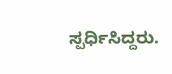ಸ್ಪರ್ಧಿಸಿದ್ದರು.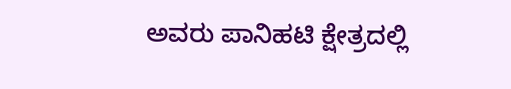ಅವರು ಪಾನಿಹಟಿ ಕ್ಷೇತ್ರದಲ್ಲಿ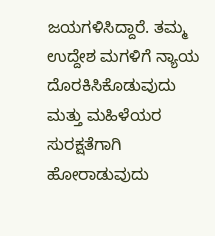ಜಯಗಳಿಸಿದ್ದಾರೆ. ತಮ್ಮ ಉದ್ದೇಶ ಮಗಳಿಗೆ ನ್ಯಾಯ ದೊರಕಿಸಿಕೊಡುವುದು ಮತ್ತು ಮಹಿಳೆಯರ ಸುರಕ್ಷತೆಗಾಗಿ ಹೋರಾಡುವುದು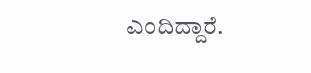ಎಂದಿದ್ದಾರೆ.